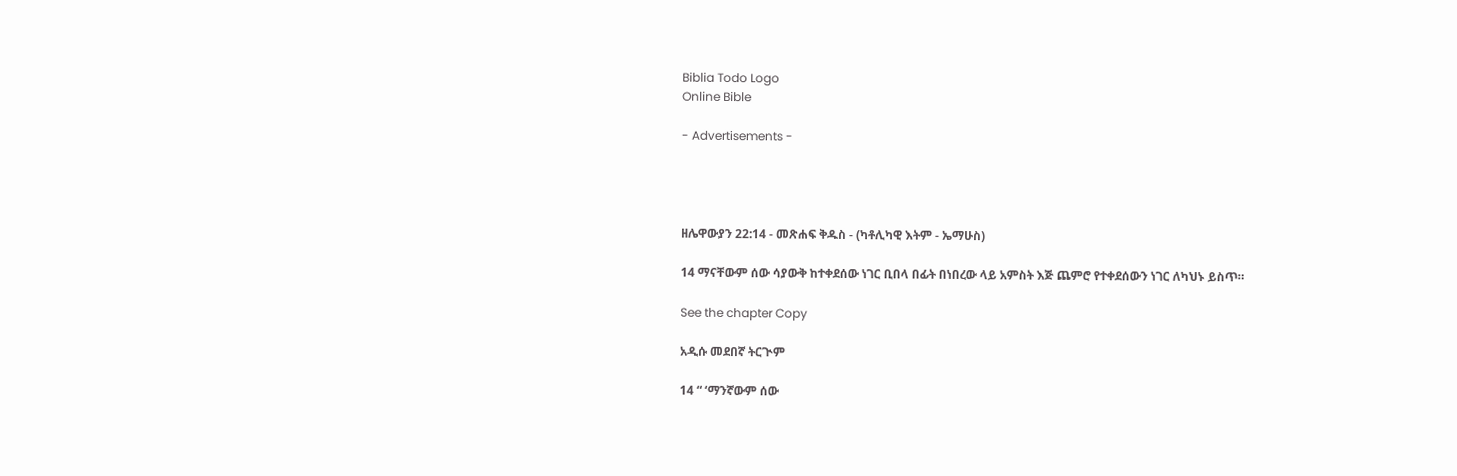Biblia Todo Logo
Online Bible

- Advertisements -




ዘሌዋውያን 22:14 - መጽሐፍ ቅዱስ - (ካቶሊካዊ እትም - ኤማሁስ)

14 ማናቸውም ሰው ሳያውቅ ከተቀደሰው ነገር ቢበላ በፊት በነበረው ላይ አምስት እጅ ጨምሮ የተቀደሰውን ነገር ለካህኑ ይስጥ።

See the chapter Copy

አዲሱ መደበኛ ትርጒም

14 “ ‘ማንኛውም ሰው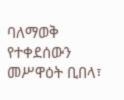ባለማወቅ የተቀደሰውን መሥዋዕት ቢበላ፣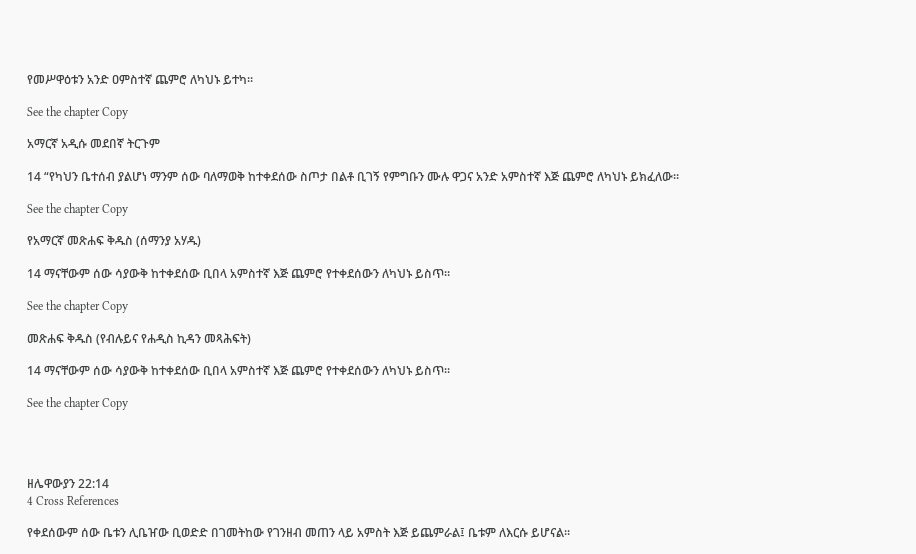የመሥዋዕቱን አንድ ዐምስተኛ ጨምሮ ለካህኑ ይተካ።

See the chapter Copy

አማርኛ አዲሱ መደበኛ ትርጉም

14 “የካህን ቤተሰብ ያልሆነ ማንም ሰው ባለማወቅ ከተቀደሰው ስጦታ በልቶ ቢገኝ የምግቡን ሙሉ ዋጋና አንድ አምስተኛ እጅ ጨምሮ ለካህኑ ይክፈለው።

See the chapter Copy

የአማርኛ መጽሐፍ ቅዱስ (ሰማንያ አሃዱ)

14 ማናቸውም ሰው ሳያውቅ ከተቀደሰው ቢበላ አምስተኛ እጅ ጨምሮ የተቀደሰውን ለካህኑ ይስጥ።

See the chapter Copy

መጽሐፍ ቅዱስ (የብሉይና የሐዲስ ኪዳን መጻሕፍት)

14 ማናቸውም ሰው ሳያውቅ ከተቀደሰው ቢበላ አምስተኛ እጅ ጨምሮ የተቀደሰውን ለካህኑ ይስጥ።

See the chapter Copy




ዘሌዋውያን 22:14
4 Cross References

የቀደሰውም ሰው ቤቱን ሊቤዠው ቢወድድ በገመትከው የገንዘብ መጠን ላይ አምስት እጅ ይጨምራል፤ ቤቱም ለእርሱ ይሆናል።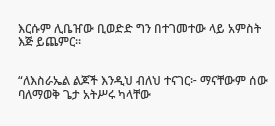እርሱም ሊቤዠው ቢወድድ ግን በተገመተው ላይ አምስት እጅ ይጨምር።


“ለእስራኤል ልጆች እንዲህ ብለህ ተናገር፦ ማናቸውም ሰው ባለማወቅ ጌታ አትሥሩ ካላቸው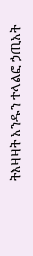ትእዛዛት አንዱን ተላልፎ ኃጢአት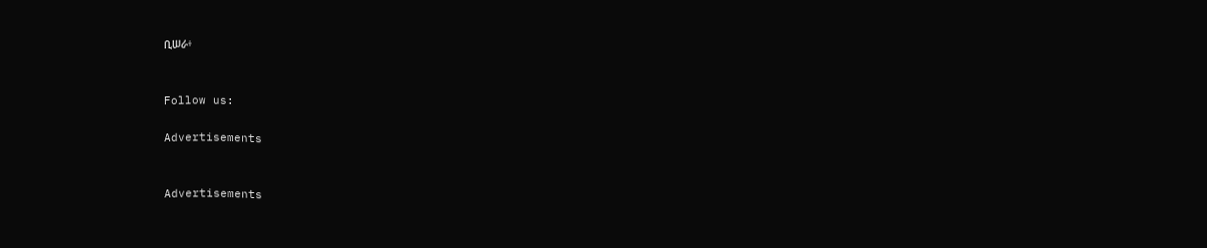ቢሠራ፥


Follow us:

Advertisements


Advertisements